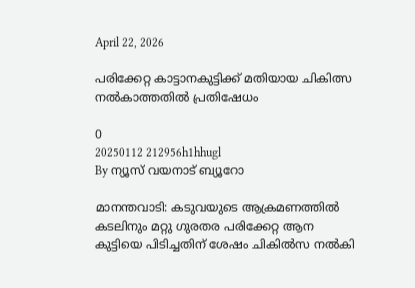April 22, 2026

പരിക്കേറ്റ കാട്ടാനകുട്ടിക്ക് മതിയായ ചികിത്സ നല്‍കാത്തതില്‍ പ്രതിഷേധം

0
20250112 212956h1hhugl
By ന്യൂസ് വയനാട് ബ്യൂറോ

മാനന്തവാടി: കടുവയുടെ ആക്രമണത്തില്‍ കടലിനും മറ്റു ഗുരതര പരിക്കേറ്റ ആന കുട്ടിയെ പിടിച്ചതിന് ശേഷം ചികില്‍സ നല്‍കി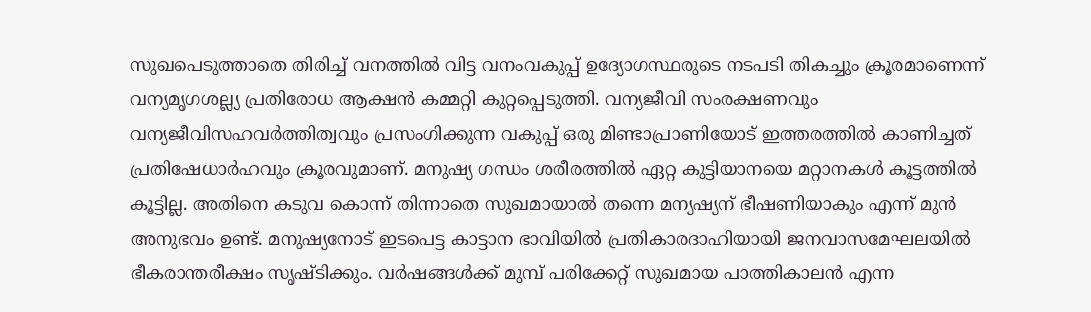സുഖപെടുത്താതെ തിരിച്ച് വനത്തില്‍ വിട്ട വനംവകുപ്പ് ഉദ്യോഗസ്ഥരുടെ നടപടി തികച്ചും ക്രൂരമാണെന്ന് വന്യമൃഗശല്ല്യ പ്രതിരോധ ആക്ഷന്‍ കമ്മറ്റി കുറ്റപ്പെടുത്തി. വന്യജീവി സംരക്ഷണവും വന്യജീവിസഹവര്‍ത്തിത്വവും പ്രസംഗിക്കുന്ന വകുപ്പ് ഒരു മിണ്ടാപ്രാണിയോട് ഇത്തരത്തില്‍ കാണിച്ചത് പ്രതിഷേധാര്‍ഹവും ക്രൂരവുമാണ്. മനുഷ്യ ഗന്ധം ശരീരത്തില്‍ ഏറ്റ കുട്ടിയാനയെ മറ്റാനകള്‍ കൂട്ടത്തില്‍ കൂട്ടില്ല. അതിനെ കടുവ കൊന്ന് തിന്നാതെ സുഖമായാല്‍ തന്നെ മന്യഷ്യന് ഭീഷണിയാകും എന്ന് മുന്‍ അനുഭവം ഉണ്ട്. മനുഷ്യനോട് ഇടപെട്ട കാട്ടാന ഭാവിയില്‍ പ്രതികാരദാഹിയായി ജനവാസമേഘലയില്‍ ഭീകരാന്തരീക്ഷം സൃഷ്ടിക്കും. വര്‍ഷങ്ങള്‍ക്ക് മുമ്പ് പരിക്കേറ്റ് സുഖമായ പാത്തികാലന്‍ എന്ന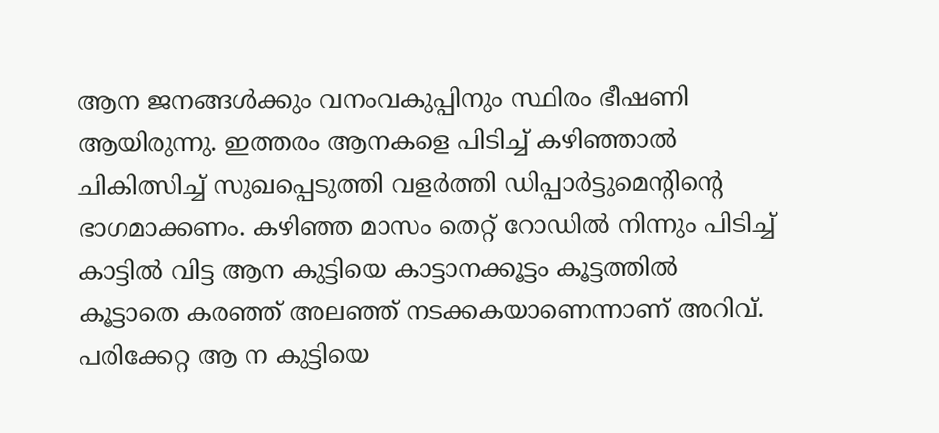ആന ജനങ്ങള്‍ക്കും വനംവകുപ്പിനും സ്ഥിരം ഭീഷണി ആയിരുന്നു. ഇത്തരം ആനകളെ പിടിച്ച് കഴിഞ്ഞാല്‍ ചികിത്സിച്ച് സുഖപ്പെടുത്തി വളര്‍ത്തി ഡിപ്പാര്‍ട്ടുമെന്റിന്റെ ഭാഗമാക്കണം. കഴിഞ്ഞ മാസം തെറ്റ് റോഡില്‍ നിന്നും പിടിച്ച് കാട്ടില്‍ വിട്ട ആന കുട്ടിയെ കാട്ടാനക്കൂട്ടം കൂട്ടത്തില്‍ കൂട്ടാതെ കരഞ്ഞ് അലഞ്ഞ് നടക്കകയാണെന്നാണ് അറിവ്. പരിക്കേറ്റ ആ ന കുട്ടിയെ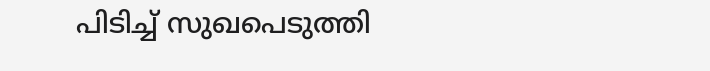പിടിച്ച് സുഖപെടുത്തി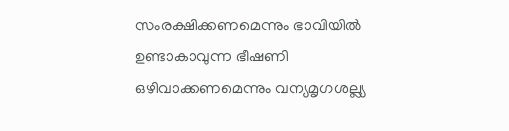സംരക്ഷിക്കണമെന്നും ഭാവിയില്‍ ഉണ്ടാകാവുന്ന ഭീഷണി ഒഴിവാക്കണമെന്നും വന്യമൃഗശല്ല്യ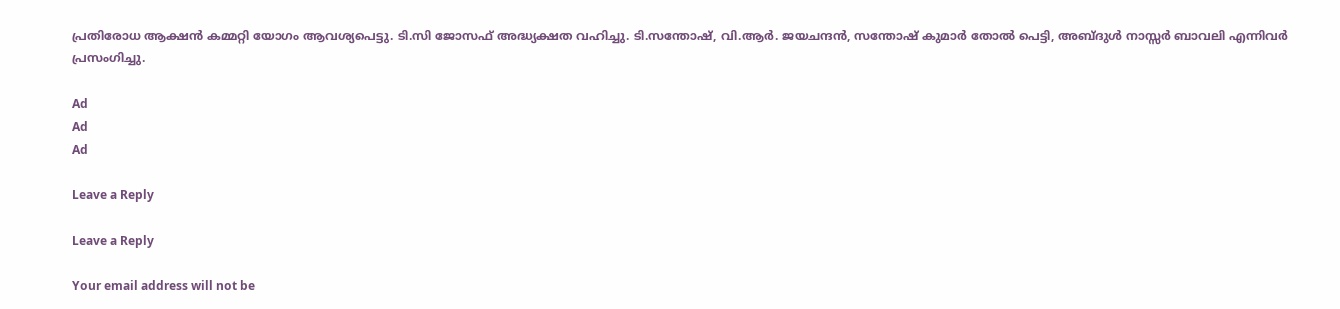പ്രതിരോധ ആക്ഷന്‍ കമ്മറ്റി യോഗം ആവശ്യപെട്ടു. ടി.സി ജോസഫ് അദ്ധ്യക്ഷത വഹിച്ചു. ടി.സന്തോഷ്, വി.ആര്‍. ജയചന്ദന്‍, സന്തോഷ് കുമാര്‍ തോല്‍ പെട്ടി, അബ്ദുള്‍ നാസ്സര്‍ ബാവലി എന്നിവര്‍ പ്രസംഗിച്ചു.

Ad
Ad
Ad

Leave a Reply

Leave a Reply

Your email address will not be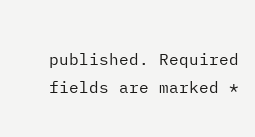published. Required fields are marked *